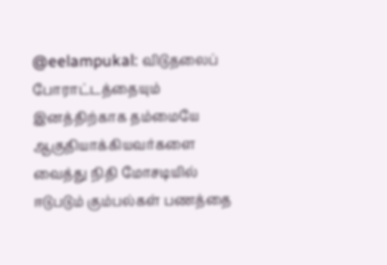@eelampukal: விடுதலைப் போராட்டத்தையும் இனத்திற்காக தம்மையே ஆகுதியாக்கியவர்களை வைத்து நிதி மோசடியில் ஈடுபடும் கும்பல்கள் பணத்தை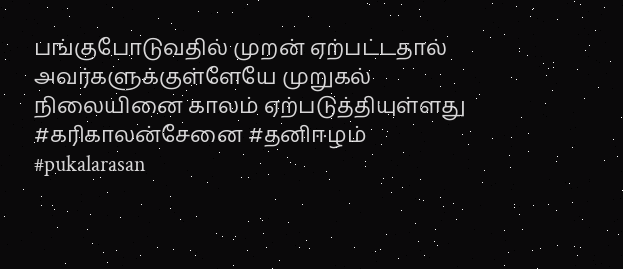பங்குபோடுவதில் முறன் ஏற்பட்டதால் அவர்களுக்குள்ளேயே முறுகல் நிலையினை காலம் ஏற்படுத்தியுள்ளது #கரிகாலன்சேனை #தனிஈழம் #pukalarasan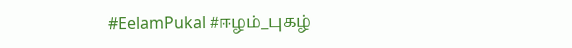#EelamPukal #ஈழம்_புகழ்